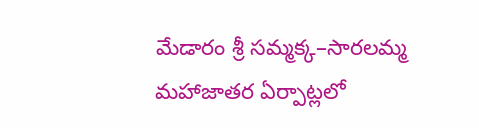మేడారం శ్రీ సమ్మక్క–సారలమ్మ మహాజాతర ఏర్పాట్లలో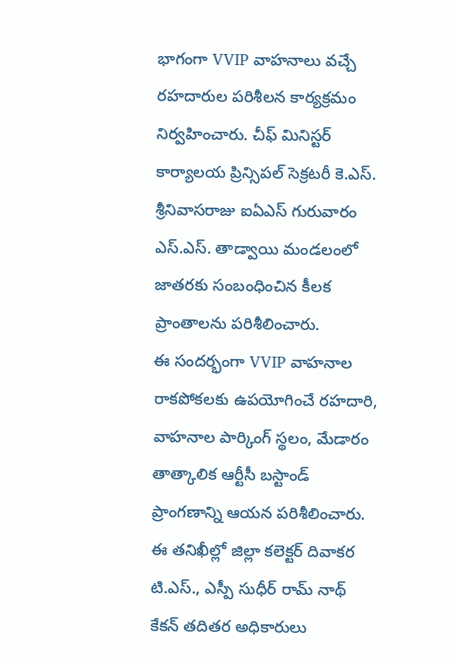భాగంగా VVIP వాహనాలు వచ్చే రహదారుల పరిశీలన కార్యక్రమం నిర్వహించారు. చీఫ్ మినిస్టర్ కార్యాలయ ప్రిన్సిపల్ సెక్రటరీ కె.ఎస్. శ్రీనివాసరాజు ఐఏఎస్ గురువారం ఎస్.ఎస్. తాడ్వాయి మండలంలో జాతరకు సంబంధించిన కీలక ప్రాంతాలను పరిశీలించారు.
ఈ సందర్భంగా VVIP వాహనాల రాకపోకలకు ఉపయోగించే రహదారి, వాహనాల పార్కింగ్ స్థలం, మేడారం తాత్కాలిక ఆర్టీసీ బస్టాండ్ ప్రాంగణాన్ని ఆయన పరిశీలించారు. ఈ తనిఖీల్లో జిల్లా కలెక్టర్ దివాకర టి.ఎస్., ఎస్పీ సుధీర్ రామ్ నాథ్ కేకన్ తదితర అధికారులు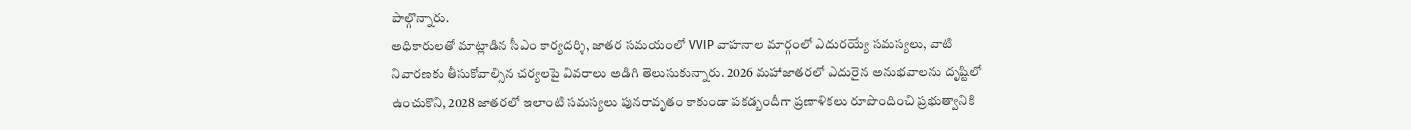పాల్గొన్నారు.
అధికారులతో మాట్లాడిన సీఎం కార్యదర్శి, జాతర సమయంలో VVIP వాహనాల మార్గంలో ఎదురయ్యే సమస్యలు, వాటి నివారణకు తీసుకోవాల్సిన చర్యలపై వివరాలు అడిగి తెలుసుకున్నారు. 2026 మహాజాతరలో ఎదురైన అనుభవాలను దృష్టిలో ఉంచుకొని, 2028 జాతరలో ఇలాంటి సమస్యలు పునరావృతం కాకుండా పకడ్బందీగా ప్రణాళికలు రూపొందించి ప్రభుత్వానికి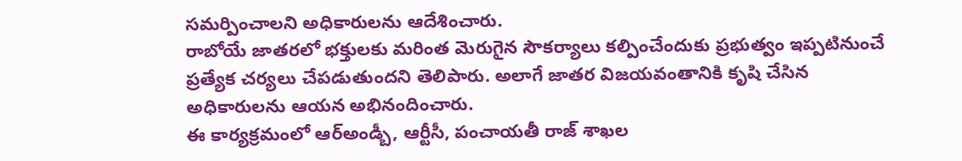సమర్పించాలని అధికారులను ఆదేశించారు.
రాబోయే జాతరలో భక్తులకు మరింత మెరుగైన సౌకర్యాలు కల్పించేందుకు ప్రభుత్వం ఇప్పటినుంచే ప్రత్యేక చర్యలు చేపడుతుందని తెలిపారు. అలాగే జాతర విజయవంతానికి కృషి చేసిన అధికారులను ఆయన అభినందించారు.
ఈ కార్యక్రమంలో ఆర్అండ్బీ, ఆర్టీసీ, పంచాయతీ రాజ్ శాఖల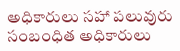అధికారులు సహా పలువురు సంబంధిత అధికారులు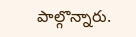పాల్గొన్నారు.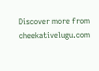Discover more from cheekativelugu.com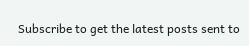Subscribe to get the latest posts sent to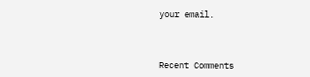your email.



Recent Comments